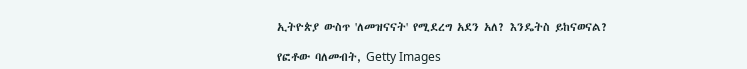ኢትዮጵያ ውስጥ 'ለመዝናናት' የሚደረግ አደን አለ? እንዴትስ ይከናወናል?

የፎቶው ባለመብት, Getty Images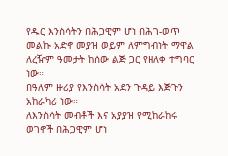የዱር እንስሳትን በሕጋዊም ሆነ በሕገ-ወጥ መልኩ አድኖ መያዝ ወይም ለምግብነት ማዋል ለረዥም ዓመታት ከሰው ልጅ ጋር የዘለቀ ተግባር ነው።
በዓለም ዙሪያ የእንስሳት አደን ጉዳይ እጅጉን አከራካሪ ነው።
ለእንስሳት መብቶች እና አያያዝ የሚከራከሩ ወገኖች በሕጋዊም ሆነ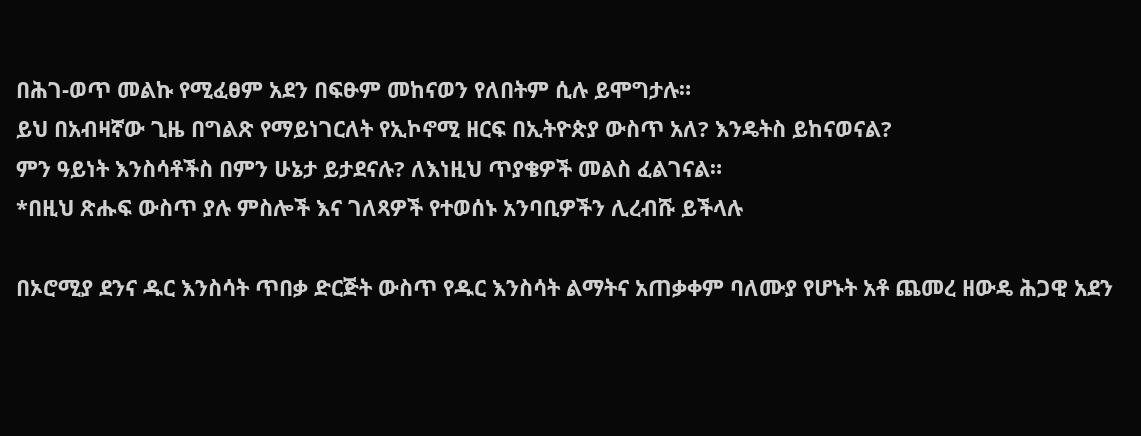በሕገ-ወጥ መልኩ የሚፈፀም አደን በፍፁም መከናወን የለበትም ሲሉ ይሞግታሉ።
ይህ በአብዛኛው ጊዜ በግልጽ የማይነገርለት የኢኮኖሚ ዘርፍ በኢትዮጵያ ውስጥ አለ? እንዴትስ ይከናወናል?
ምን ዓይነት እንስሳቶችስ በምን ሁኔታ ይታደናሉ? ለእነዚህ ጥያቄዎች መልስ ፈልገናል።
*በዚህ ጽሑፍ ውስጥ ያሉ ምስሎች እና ገለጻዎች የተወሰኑ አንባቢዎችን ሊረብሹ ይችላሉ

በኦሮሚያ ደንና ዱር እንስሳት ጥበቃ ድርጅት ውስጥ የዱር እንስሳት ልማትና አጠቃቀም ባለሙያ የሆኑት አቶ ጨመረ ዘውዴ ሕጋዊ አደን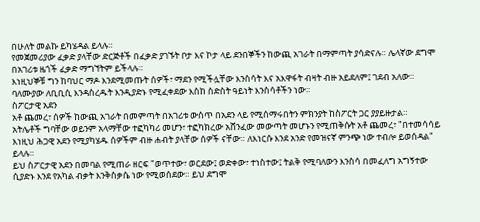በሁለት መልኩ ይካሄዳል ይላሉ።
የመጀመሪያው ፈቃድ ያላቸው ድርጅቶች በፈቃድ ያገኙት ቦታ እና ኮታ ላይ ደንበኞችን ከውጪ አገራት በማምጣት ያሳድናሉ። ሌላኛው ደግሞ በአገሪቱ ዜጎች ፈቃድ ማግኘትም ይችላሉ።
እነዚህኞቹ ግን ከባህር ማዶ እንደሚመጡት ሰዎች፣ ማደን የሚችሏቸው እንስሳት እና አእዋፋት ብዛት ብዙ አይደለም፤ ገደብ አለው።
ባለሙያው ለቢቢሲ እንዳስረዱት እንዲያድኑ የሚፈቀደው እስከ ስድስት ዓይነት እንስሳቶችን ነው።
ስፖርታዊ አደን
አቶ ጨመረ፣ ሰዎች ከውጪ አገራት በመምጣት በአገሪቱ ውስጥ በአደን ላይ የሚሰማሩበትን ምክንያት ከስፖርት ጋር ያያይዙታል።
አትሌቶች ግባቸው ወይንም አላማቸው ተፎካካሪ መሆን፣ ተፎካክረው አሸንፈው መውጣት መሆኑን የሚጠቅሱት አቶ ጨመረ፣ "በተመሳሳይ እነዚህ ሕጋዊ አደን የሚያካሄዱ ሰዎችም ብዙ ሐብት ያላቸው ሰዎች ናቸው። ለእነርሱ እንደ አንድ የመዝናኛ ምንጭ ነው ተብሎ ይወሰዳል" ይላሉ።
ይህ ስፖርታዊ አደን በመባል የሚጠራ ዘርፍ "ወጥተው፣ ወርደው፤ ወድቀው፣ ተነስተው፤ ትልቅ የሚባለውን እንስሳ በመፈለግ አግኝተው ሲያድኑ እንደ የአካል ብቃት እንቅስቃሴ ነው የሚወሰደው። ይህ ደግሞ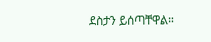ደስታን ይሰጣቸዋል።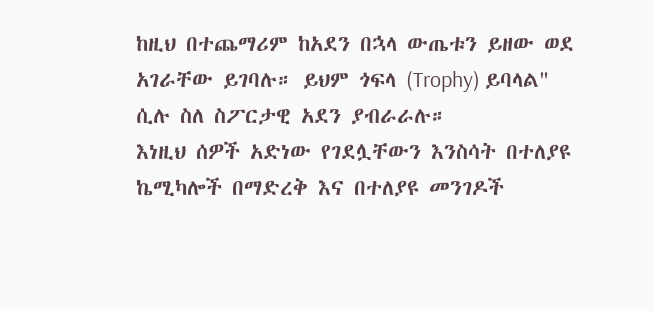ከዚህ በተጨማሪም ከአደን በኋላ ውጤቱን ይዘው ወደ አገራቸው ይገባሉ። ይህም ጎፍላ (Trophy) ይባላል" ሲሉ ስለ ስፖርታዊ አደን ያብራራሉ።
እነዚህ ሰዎች አድነው የገደሏቸውን እንስሳት በተለያዩ ኬሚካሎች በማድረቅ እና በተለያዩ መንገዶች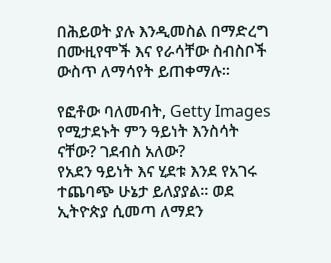በሕይወት ያሉ እንዲመስል በማድረግ በሙዚየሞች እና የራሳቸው ስብስቦች ውስጥ ለማሳየት ይጠቀማሉ።

የፎቶው ባለመብት, Getty Images
የሚታደኑት ምን ዓይነት እንስሳት ናቸው? ገደብስ አለው?
የአደን ዓይነት እና ሂደቱ እንደ የአገሩ ተጨባጭ ሁኔታ ይለያያል። ወደ ኢትዮጵያ ሲመጣ ለማደን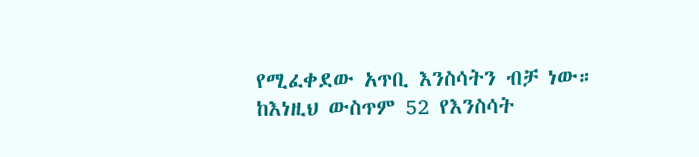የሚፈቀደው አጥቢ እንስሳትን ብቻ ነው።
ከእነዚህ ውስጥም 52 የእንስሳት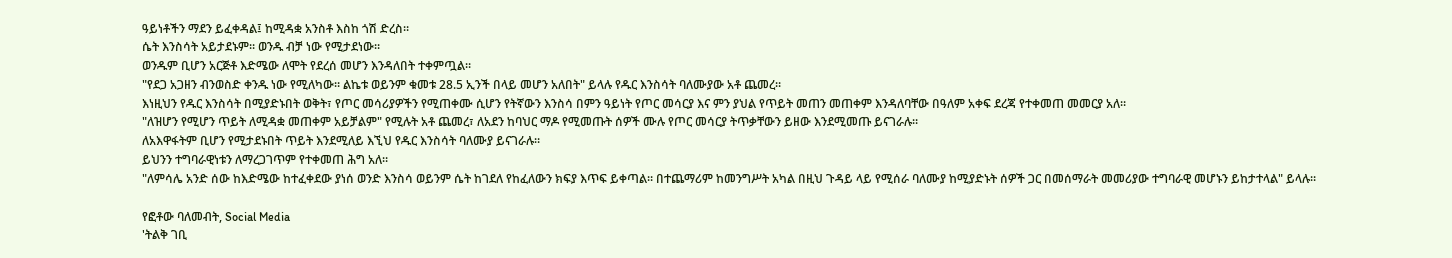ዓይነቶችን ማደን ይፈቀዳል፤ ከሚዳቋ አንስቶ እስከ ጎሽ ድረስ።
ሴት እንስሳት አይታደኑም። ወንዱ ብቻ ነው የሚታደነው።
ወንዱም ቢሆን አርጅቶ እድሜው ለሞት የደረሰ መሆን እንዳለበት ተቀምጧል።
"የደጋ አጋዘን ብንወስድ ቀንዱ ነው የሚለካው። ልኬቱ ወይንም ቁመቱ 28.5 ኢንች በላይ መሆን አለበት" ይላሉ የዱር እንስሳት ባለሙያው አቶ ጨመረ።
እነዚህን የዱር እንስሳት በሚያድኑበት ወቅት፣ የጦር መሳሪያዎችን የሚጠቀሙ ሲሆን የትኛውን እንስሳ በምን ዓይነት የጦር መሳርያ እና ምን ያህል የጥይት መጠን መጠቀም እንዳለባቸው በዓለም አቀፍ ደረጃ የተቀመጠ መመርያ አለ።
"ለዝሆን የሚሆን ጥይት ለሚዳቋ መጠቀም አይቻልም" የሚሉት አቶ ጨመረ፣ ለአደን ከባህር ማዶ የሚመጡት ሰዎች ሙሉ የጦር መሳርያ ትጥቃቸውን ይዘው እንደሚመጡ ይናገራሉ።
ለአእዋፋትም ቢሆን የሚታደኑበት ጥይት እንደሚለይ እኚህ የዱር እንስሳት ባለሙያ ይናገራሉ።
ይህንን ተግባራዊነቱን ለማረጋገጥም የተቀመጠ ሕግ አለ።
"ለምሳሌ አንድ ሰው ከእድሜው ከተፈቀደው ያነሰ ወንድ እንስሳ ወይንም ሴት ከገደለ የከፈለውን ክፍያ እጥፍ ይቀጣል። በተጨማሪም ከመንግሥት አካል በዚህ ጉዳይ ላይ የሚሰራ ባለሙያ ከሚያድኑት ሰዎች ጋር በመሰማራት መመሪያው ተግባራዊ መሆኑን ይከታተላል" ይላሉ።

የፎቶው ባለመብት, Social Media
'ትልቅ ገቢ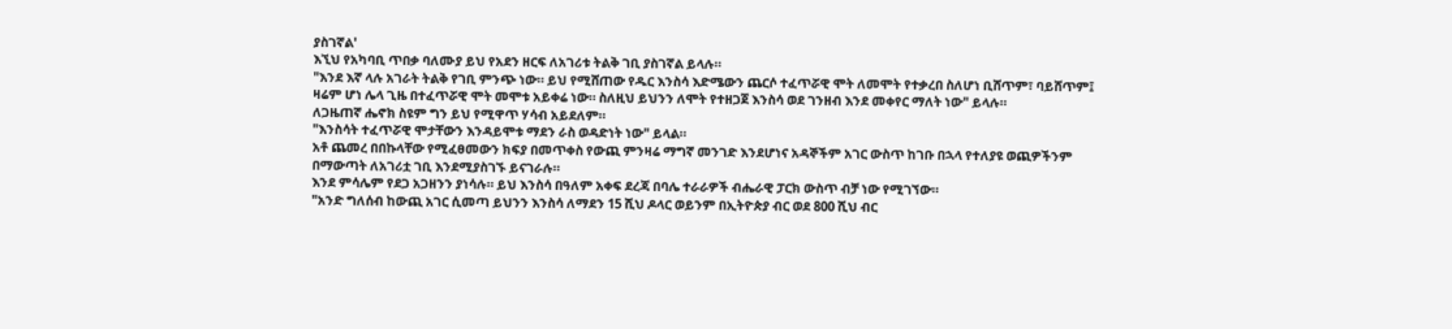ያስገኛል'
እኚህ የአካባቢ ጥበቃ ባለሙያ ይህ የአደን ዘርፍ ለአገሪቱ ትልቅ ገቢ ያስገኛል ይላሉ።
"እንደ እኛ ላሉ አገራት ትልቅ የገቢ ምንጭ ነው። ይህ የሚሸጠው የዱር እንስሳ እድሜውን ጨርሶ ተፈጥሯዊ ሞት ለመሞት የተቃረበ ስለሆነ ቢሸጥም፣ ባይሸጥም፤ ዛሬም ሆነ ሌላ ጊዜ በተፈጥሯዊ ሞት መሞቱ አይቀሬ ነው። ስለዚህ ይህንን ለሞት የተዘጋጀ እንስሳ ወደ ገንዘብ እንደ መቀየር ማለት ነው" ይላሉ።
ለጋዜጠኛ ሔኖክ ስዩም ግን ይህ የሚዋጥ ሃሳብ አይደለም።
"እንስሳት ተፈጥሯዊ ሞታቸውን እንዳይሞቱ ማደን ራስ ወዳድነት ነው" ይላል።
አቶ ጨመረ በበኩላቸው የሚፈፀመውን ክፍያ በመጥቀስ የውጪ ምንዛሬ ማግኛ መንገድ እንደሆነና አዳኞችም አገር ውስጥ ከገቡ በኋላ የተለያዩ ወጪዎችንም በማውጣት ለአገሪቷ ገቢ እንደሚያስገኙ ይናገራሉ።
እንደ ምሳሌም የደጋ አጋዘንን ያነሳሉ። ይህ እንስሳ በዓለም አቀፍ ደረጃ በባሌ ተራራዎች ብሔራዊ ፓርክ ውስጥ ብቻ ነው የሚገኘው።
"አንድ ግለሰብ ከውጪ አገር ሲመጣ ይህንን እንስሳ ለማደን 15 ሺህ ዶላር ወይንም በኢትዮጵያ ብር ወደ 800 ሺህ ብር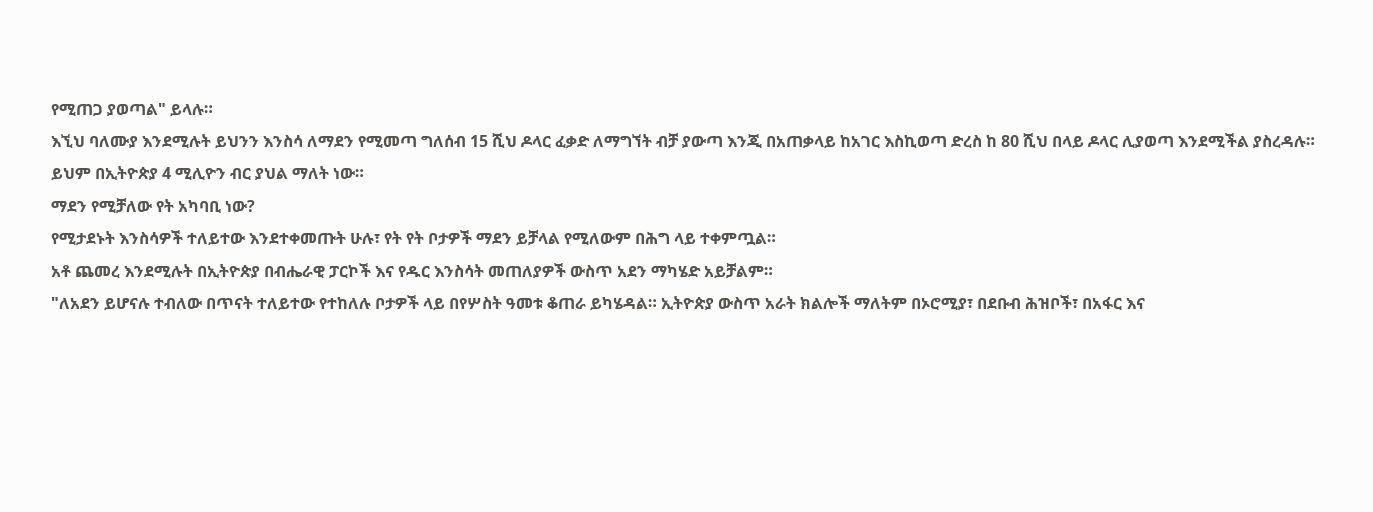የሚጠጋ ያወጣል" ይላሉ።
እኚህ ባለሙያ እንደሚሉት ይህንን እንስሳ ለማደን የሚመጣ ግለሰብ 15 ሺህ ዶላር ፈቃድ ለማግኘት ብቻ ያውጣ እንጂ በአጠቃላይ ከአገር እስኪወጣ ድረስ ከ 80 ሺህ በላይ ዶላር ሊያወጣ እንደሚችል ያስረዳሉ።
ይህም በኢትዮጵያ 4 ሚሊዮን ብር ያህል ማለት ነው።
ማደን የሚቻለው የት አካባቢ ነው?
የሚታደኑት እንስሳዎች ተለይተው እንደተቀመጡት ሁሉ፣ የት የት ቦታዎች ማደን ይቻላል የሚለውም በሕግ ላይ ተቀምጧል።
አቶ ጨመረ እንደሚሉት በኢትዮጵያ በብሔራዊ ፓርኮች እና የዱር እንስሳት መጠለያዎች ውስጥ አደን ማካሄድ አይቻልም።
"ለአደን ይሆናሉ ተብለው በጥናት ተለይተው የተከለሉ ቦታዎች ላይ በየሦስት ዓመቱ ቆጠራ ይካሄዳል። ኢትዮጵያ ውስጥ አራት ክልሎች ማለትም በኦሮሚያ፣ በደቡብ ሕዝቦች፣ በአፋር እና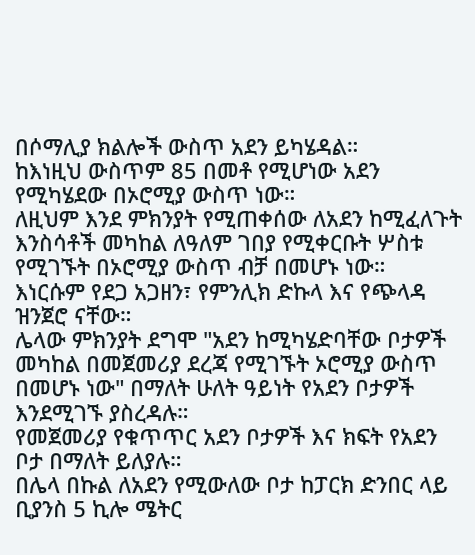በሶማሊያ ክልሎች ውስጥ አደን ይካሄዳል።
ከእነዚህ ውስጥም 85 በመቶ የሚሆነው አደን የሚካሄደው በኦሮሚያ ውስጥ ነው።
ለዚህም እንደ ምክንያት የሚጠቀሰው ለአደን ከሚፈለጉት እንስሳቶች መካከል ለዓለም ገበያ የሚቀርቡት ሦስቱ የሚገኙት በኦሮሚያ ውስጥ ብቻ በመሆኑ ነው።
እነርሱም የደጋ አጋዘን፣ የምንሊክ ድኩላ እና የጭላዳ ዝንጀሮ ናቸው።
ሌላው ምክንያት ደግሞ "አደን ከሚካሄድባቸው ቦታዎች መካከል በመጀመሪያ ደረጃ የሚገኙት ኦሮሚያ ውስጥ በመሆኑ ነው" በማለት ሁለት ዓይነት የአደን ቦታዎች እንደሚገኙ ያስረዳሉ።
የመጀመሪያ የቁጥጥር አደን ቦታዎች እና ክፍት የአደን ቦታ በማለት ይለያሉ።
በሌላ በኩል ለአደን የሚውለው ቦታ ከፓርክ ድንበር ላይ ቢያንስ 5 ኪሎ ሜትር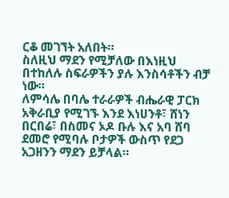ርቆ መገኘት አለበት።
ስለዚህ ማደን የሚቻለው በእነዚህ በተከለሉ ስፍራዎችን ያሉ እንስሳቶችን ብቻ ነው።
ለምሳሌ በባሌ ተራራዎች ብሔራዊ ፓርክ አቅራቢያ የሚገኙ እንደ እነሀንቶ፣ ሸነን በርበሬ፣ በስመና ኦዶ ቡሉ እና አባ ሸባ ደመሮ የሚባሉ ቦታዎች ውስጥ የደጋ አጋዘንን ማደን ይቻላል።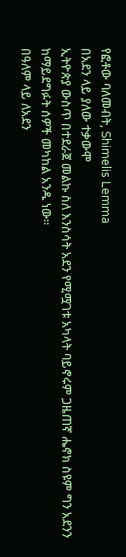የፎቶው ባለመብት, Shimelis Lemma
በአደን ላይ ያለው ተቃውሞ
ኢትዮጵያ ውስጥ በተደራጀ መልኩ ስለ እንስሳት አደን የሚሟገቱ አካላት ባይኖሩም ጋዜጠኛ ሔኖክ ስዩም ግን አደንን ከማይደግፉት ሰዎች መካከል አንዱ ነው።
በዓለም ላይ ለአደን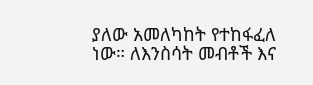ያለው አመለካከት የተከፋፈለ ነው። ለእንስሳት መብቶች እና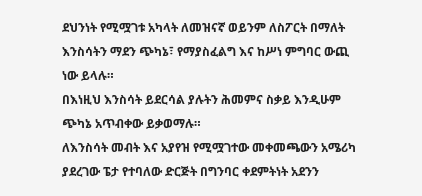ደህንነት የሚሟገቱ አካላት ለመዝናኛ ወይንም ለስፖርት በማለት እንስሳትን ማደን ጭካኔ፣ የማያስፈልግ እና ከሥነ ምግባር ውጪ ነው ይላሉ።
በእነዚህ እንስሳት ይደርሳል ያሉትን ሕመምና ስቃይ እንዲሁም ጭካኔ አጥብቀው ይቃወማሉ።
ለእንስሳት መብት እና አያየዝ የሚሟገተው መቀመጫውን አሜሪካ ያደረገው ፔታ የተባለው ድርጅት በግንባር ቀደምትነት አደንን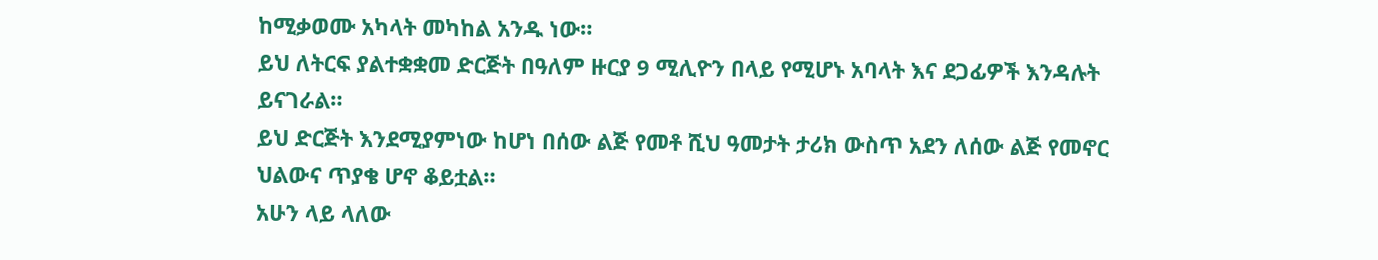ከሚቃወሙ አካላት መካከል አንዱ ነው።
ይህ ለትርፍ ያልተቋቋመ ድርጅት በዓለም ዙርያ 9 ሚሊዮን በላይ የሚሆኑ አባላት እና ደጋፊዎች እንዳሉት ይናገራል።
ይህ ድርጅት እንደሚያምነው ከሆነ በሰው ልጅ የመቶ ሺህ ዓመታት ታሪክ ውስጥ አደን ለሰው ልጅ የመኖር ህልውና ጥያቄ ሆኖ ቆይቷል።
አሁን ላይ ላለው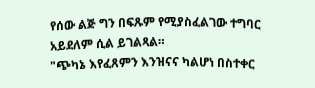የሰው ልጅ ግን በፍጹም የሚያስፈልገው ተግባር አይደለም ሲል ይገልጻል።
"ጭካኔ እየፈጸምን እንዝናና ካልሆነ በስተቀር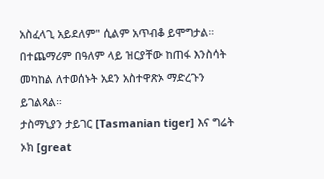አስፈላጊ አይደለም" ሲልም አጥብቆ ይሞግታል።
በተጨማሪም በዓለም ላይ ዝርያቸው ከጠፋ እንስሳት መካከል ለተወሰኑት አደን አስተዋጽኦ ማድረጉን ይገልጻል።
ታስማኒያን ታይገር [Tasmanian tiger] እና ግሬት ኦክ [great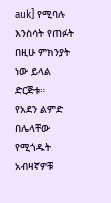auk] የሚባሉ እንስሳት የጠፉት በዚሁ ምክንያት ነው ይላል ድርጅቱ።
የአደን ልምድ በሌላቸው የሚጎዱት አብዛኛዎቹ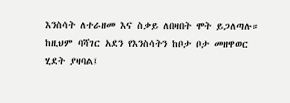እንስሳት ለተራዘመ እና ስቃይ ለበዛበት ሞት ይጋለጣሉ።
ከዚህም ባሻገር አደን የእንስሳትን ከቦታ ቦታ መዘዋወር ሂደት ያዛባል፤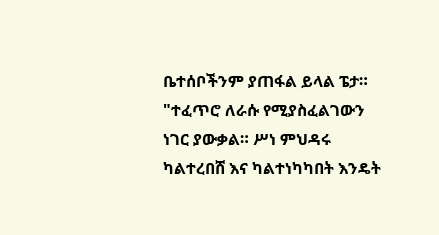ቤተሰቦችንም ያጠፋል ይላል ፔታ።
"ተፈጥሮ ለራሱ የሚያስፈልገውን ነገር ያውቃል። ሥነ ምህዳሩ ካልተረበሸ እና ካልተነካካበት እንዴት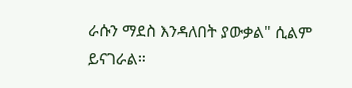ራሱን ማደስ እንዳለበት ያውቃል" ሲልም ይናገራል።